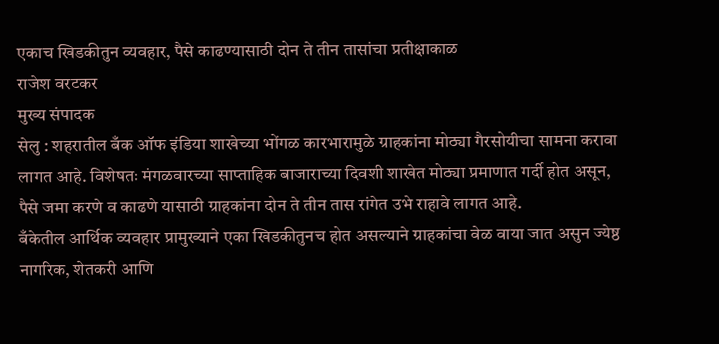एकाच खिडकीतुन व्यवहार, पैसे काढण्यासाठी दोन ते तीन तासांचा प्रतीक्षाकाळ
राजेश वरटकर
मुख्य संपादक
सेलु : शहरातील बँक ऑफ इंडिया शाखेच्या भोंगळ कारभारामुळे ग्राहकांना मोठ्या गैरसोयीचा सामना करावा लागत आहे. विशेषतः मंगळवारच्या साप्ताहिक बाजाराच्या दिवशी शाखेत मोठ्या प्रमाणात गर्दी होत असून, पैसे जमा करणे व काढणे यासाठी ग्राहकांना दोन ते तीन तास रांगेत उभे राहावे लागत आहे.
बँकेतील आर्थिक व्यवहार प्रामुख्याने एका खिडकीतुनच होत असल्याने ग्राहकांचा वेळ वाया जात असुन ज्येष्ठ नागरिक, शेतकरी आणि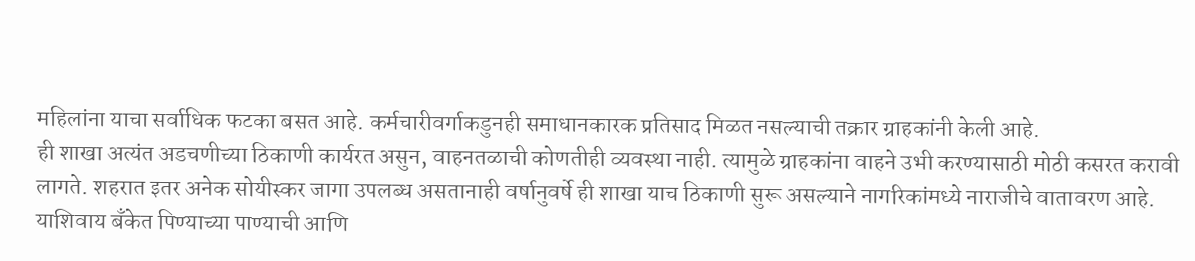महिलांना याचा सर्वाधिक फटका बसत आहे. कर्मचारीवर्गाकडुनही समाधानकारक प्रतिसाद मिळत नसल्याची तक्रार ग्राहकांनी केली आहे.
ही शाखा अत्यंत अडचणीच्या ठिकाणी कार्यरत असुन, वाहनतळाची कोणतीही व्यवस्था नाही. त्यामुळे ग्राहकांना वाहने उभी करण्यासाठी मोठी कसरत करावी लागते. शहरात इतर अनेक सोयीस्कर जागा उपलब्ध असतानाही वर्षानुवर्षे ही शाखा याच ठिकाणी सुरू असल्याने नागरिकांमध्ये नाराजीचे वातावरण आहे.
याशिवाय बँकेत पिण्याच्या पाण्याची आणि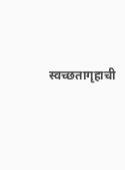स्वच्छतागृहाची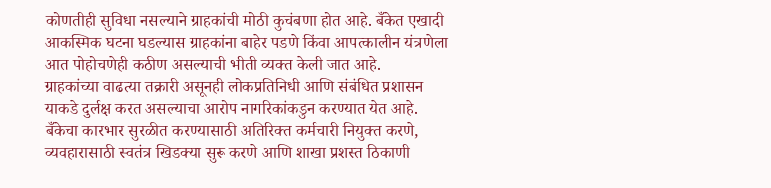कोणतीही सुविधा नसल्याने ग्राहकांची मोठी कुचंबणा होत आहे. बँकेत एखादी आकस्मिक घटना घडल्यास ग्राहकांना बाहेर पडणे किंवा आपत्कालीन यंत्रणेला आत पोहोचणेही कठीण असल्याची भीती व्यक्त केली जात आहे.
ग्राहकांच्या वाढत्या तक्रारी असूनही लोकप्रतिनिधी आणि संबंधित प्रशासन याकडे दुर्लक्ष करत असल्याचा आरोप नागरिकांकडुन करण्यात येत आहे. बँकेचा कारभार सुरळीत करण्यासाठी अतिरिक्त कर्मचारी नियुक्त करणे, व्यवहारासाठी स्वतंत्र खिडक्या सुरू करणे आणि शाखा प्रशस्त ठिकाणी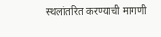स्थलांतरित करण्याची मागणी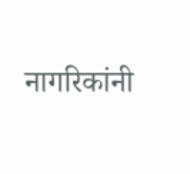नागरिकांनी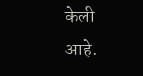केली आहे.